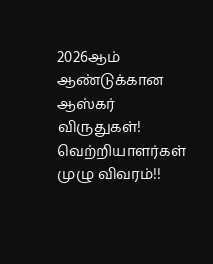2026ஆம் ஆண்டுக்கான ஆஸ்கர் விருதுகள்! வெற்றியாளர்கள் முழு விவரம்!!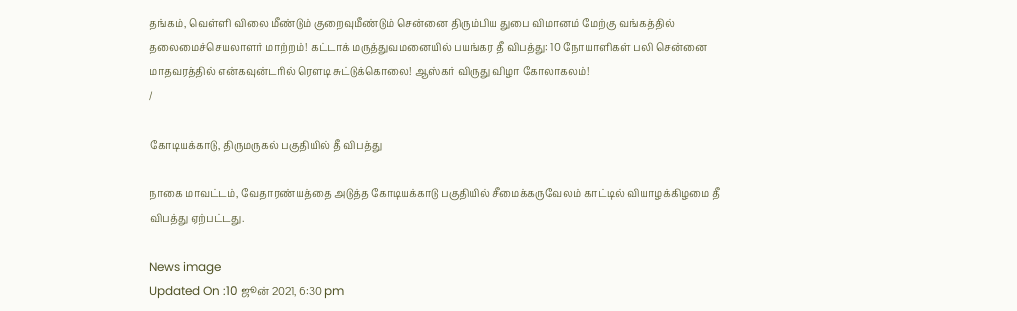தங்கம், வெள்ளி விலை மீண்டும் குறைவுமீண்டும் சென்னை திரும்பிய துபை விமானம் மேற்கு வங்கத்தில் தலைமைச்செயலாளர் மாற்றம்! கட்டாக் மருத்துவமனையில் பயங்கர தீ விபத்து: 10 நோயாளிகள் பலி சென்னை மாதவரத்தில் என்கவுன்டரில் ரௌடி சுட்டுக்கொலை! ஆஸ்கர் விருது விழா கோலாகலம்!
/

கோடியக்காடு, திருமருகல் பகுதியில் தீ விபத்து

நாகை மாவட்டம், வேதாரண்யத்தை அடுத்த கோடியக்காடு பகுதியில் சீமைக்கருவேலம் காட்டில் வியாழக்கிழமை தீ விபத்து ஏற்பட்டது.

News image
Updated On :10 ஜூன் 2021, 6:30 pm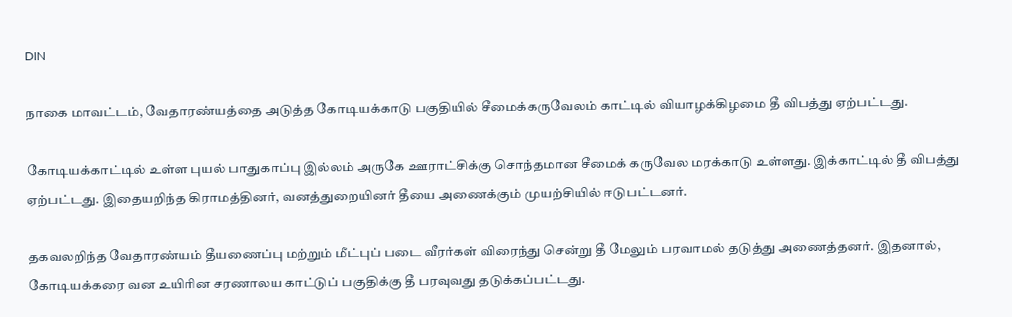DIN

நாகை மாவட்டம், வேதாரண்யத்தை அடுத்த கோடியக்காடு பகுதியில் சீமைக்கருவேலம் காட்டில் வியாழக்கிழமை தீ விபத்து ஏற்பட்டது.

கோடியக்காட்டில் உள்ள புயல் பாதுகாப்பு இல்லம் அருகே ஊராட்சிக்கு சொந்தமான சீமைக் கருவேல மரக்காடு உள்ளது. இக்காட்டில் தீ விபத்து ஏற்பட்டது. இதையறிந்த கிராமத்தினர், வனத்துறையினர் தீயை அணைக்கும் முயற்சியில் ஈடுபட்டனர்.

தகவலறிந்த வேதாரண்யம் தீயணைப்பு மற்றும் மீட்புப் படை வீரர்கள் விரைந்து சென்று தீ மேலும் பரவாமல் தடுத்து அணைத்தனர். இதனால், கோடியக்கரை வன உயிரின சரணாலய காட்டுப் பகுதிக்கு தீ பரவுவது தடுக்கப்பட்டது.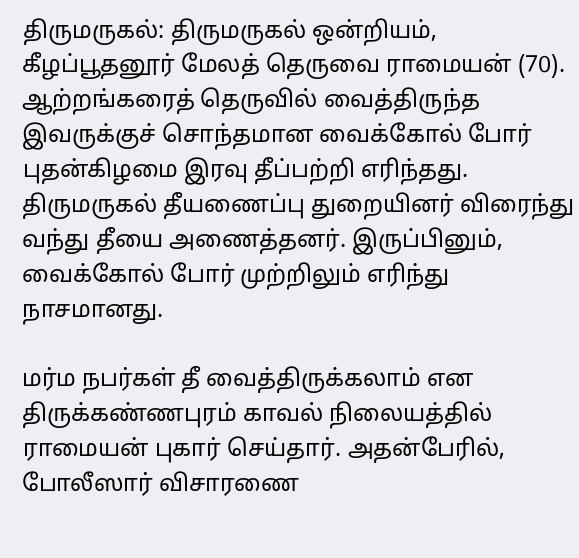திருமருகல்: திருமருகல் ஒன்றியம், கீழப்பூதனூர் மேலத் தெருவை ராமையன் (70). ஆற்றங்கரைத் தெருவில் வைத்திருந்த இவருக்குச் சொந்தமான வைக்கோல் போர் புதன்கிழமை இரவு தீப்பற்றி எரிந்தது. திருமருகல் தீயணைப்பு துறையினர் விரைந்து வந்து தீயை அணைத்தனர். இருப்பினும், வைக்கோல் போர் முற்றிலும் எரிந்து நாசமானது.

மர்ம நபர்கள் தீ வைத்திருக்கலாம் என திருக்கண்ணபுரம் காவல் நிலையத்தில் ராமையன் புகார் செய்தார். அதன்பேரில், போலீஸார் விசாரணை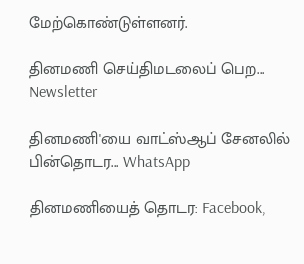மேற்கொண்டுள்ளனர்.

தினமணி செய்திமடலைப் பெற... Newsletter

தினமணி'யை வாட்ஸ்ஆப் சேனலில் பின்தொடர... WhatsApp

தினமணியைத் தொடர: Facebook,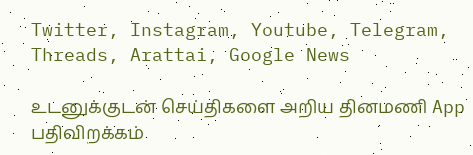Twitter, Instagram, Youtube, Telegram, Threads, Arattai, Google News

உடனுக்குடன் செய்திகளை அறிய தினமணி App பதிவிறக்கம்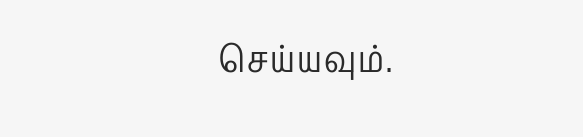செய்யவும்.